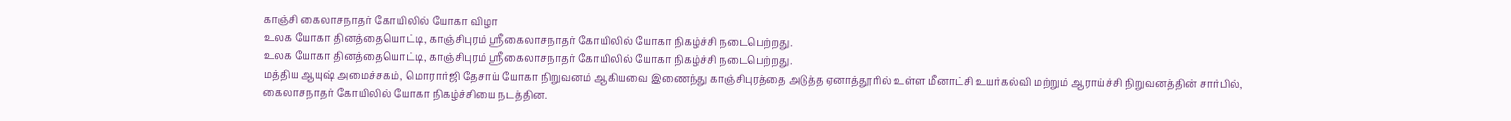காஞ்சி கைலாசநாதர் கோயிலில் யோகா விழா
உலக யோகா தினத்தையொட்டி, காஞ்சிபுரம் ஸ்ரீகைலாசநாதர் கோயிலில் யோகா நிகழ்ச்சி நடைபெற்றது.
உலக யோகா தினத்தையொட்டி, காஞ்சிபுரம் ஸ்ரீகைலாசநாதர் கோயிலில் யோகா நிகழ்ச்சி நடைபெற்றது.
மத்திய ஆயுஷ் அமைச்சகம், மொரார்ஜி தேசாய் யோகா நிறுவனம் ஆகியவை இணைந்து காஞ்சிபுரத்தை அடுத்த ஏனாத்தூரில் உள்ள மீனாட்சி உயர்கல்வி மற்றும் ஆராய்ச்சி நிறுவனத்தின் சார்பில், கைலாசநாதர் கோயிலில் யோகா நிகழ்ச்சியை நடத்தின.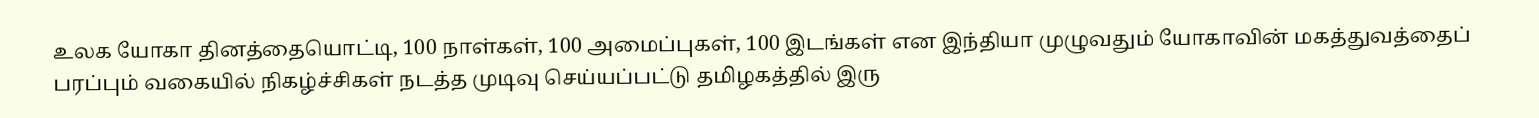உலக யோகா தினத்தையொட்டி, 100 நாள்கள், 100 அமைப்புகள், 100 இடங்கள் என இந்தியா முழுவதும் யோகாவின் மகத்துவத்தைப் பரப்பும் வகையில் நிகழ்ச்சிகள் நடத்த முடிவு செய்யப்பட்டு தமிழகத்தில் இரு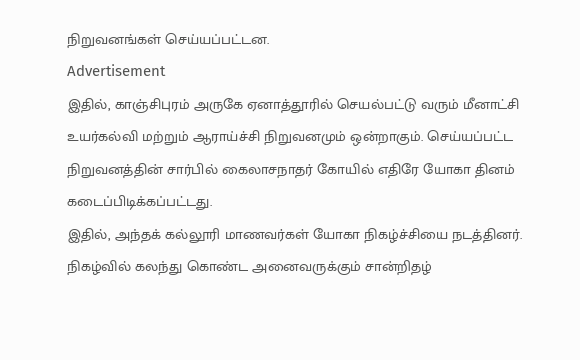நிறுவனங்கள் செய்யப்பட்டன.
Advertisement
இதில், காஞ்சிபுரம் அருகே ஏனாத்தூரில் செயல்பட்டு வரும் மீனாட்சி உயர்கல்வி மற்றும் ஆராய்ச்சி நிறுவனமும் ஒன்றாகும். செய்யப்பட்ட நிறுவனத்தின் சார்பில் கைலாசநாதர் கோயில் எதிரே யோகா தினம் கடைப்பிடிக்கப்பட்டது.
இதில், அந்தக் கல்லூரி மாணவர்கள் யோகா நிகழ்ச்சியை நடத்தினர். நிகழ்வில் கலந்து கொண்ட அனைவருக்கும் சான்றிதழ்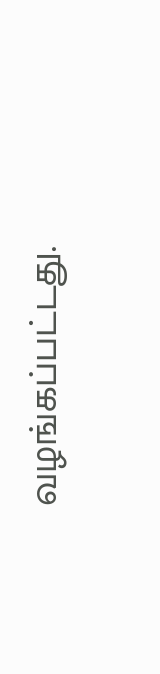வழங்கப்பட்டது.